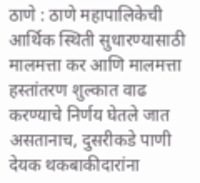ठाणे : ठाणे महापालिकेची आर्थिक स्थिती सुधारण्यासाठी मालमत्ता कर आणि मालमत्ता हस्तांतरण शुल्कात वाढ करण्याचे निर्णय घेतले जात असतानाच, दुसरीकडे पाणी देयक थकबाकीदारांना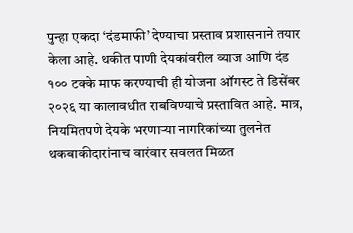पुन्हा एकदा ‘दंडमाफी’ देण्याचा प्रस्ताव प्रशासनाने तयार केला आहे. थकीत पाणी देयकांवरील व्याज आणि दंड १०० टक्के माफ करण्याची ही योजना ऑगस्ट ते डिसेंबर २०२६ या कालावधीत राबविण्याचे प्रस्तावित आहे. मात्र, नियमितपणे देयके भरणाऱ्या नागरिकांच्या तुलनेत थकबाकीदारांनाच वारंवार सवलत मिळत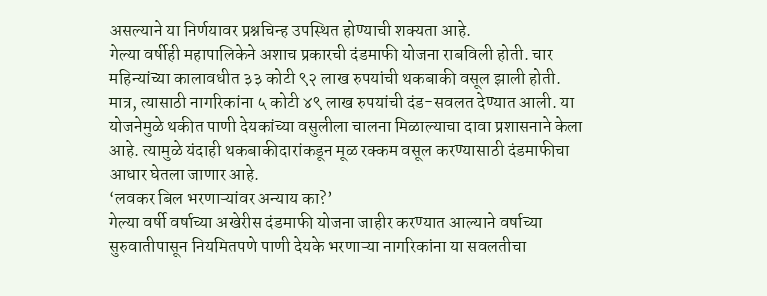असल्याने या निर्णयावर प्रश्नचिन्ह उपस्थित होण्याची शक्यता आहे.
गेल्या वर्षीही महापालिकेने अशाच प्रकारची दंडमाफी योजना राबविली होती. चार महिन्यांच्या कालावधीत ३३ कोटी ९२ लाख रुपयांची थकबाकी वसूल झाली होती. मात्र, त्यासाठी नागरिकांना ५ कोटी ४९ लाख रुपयांची दंड-सवलत देण्यात आली. या योजनेमुळे थकीत पाणी देयकांच्या वसुलीला चालना मिळाल्याचा दावा प्रशासनाने केला आहे. त्यामुळे यंदाही थकबाकीदारांकडून मूळ रक्कम वसूल करण्यासाठी दंडमाफीचा आधार घेतला जाणार आहे.
‘लवकर बिल भरणाऱ्यांवर अन्याय का?’
गेल्या वर्षी वर्षाच्या अखेरीस दंडमाफी योजना जाहीर करण्यात आल्याने वर्षाच्या सुरुवातीपासून नियमितपणे पाणी देयके भरणाऱ्या नागरिकांना या सवलतीचा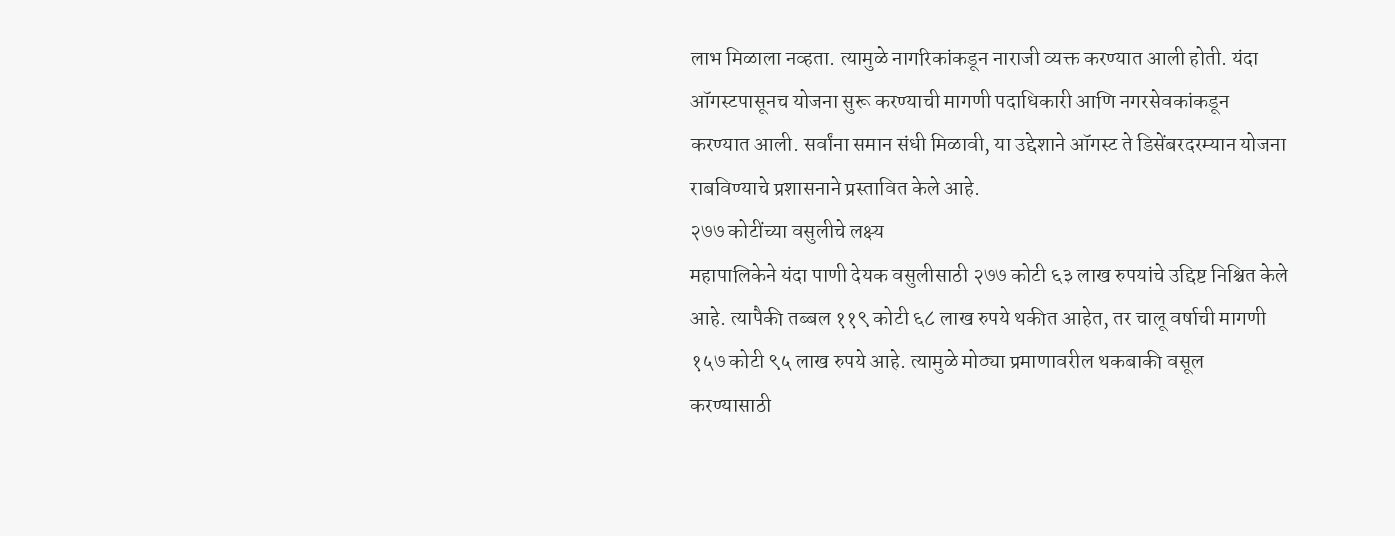लाभ मिळाला नव्हता. त्यामुळे नागरिकांकडून नाराजी व्यक्त करण्यात आली होती. यंदा ऑगस्टपासूनच योजना सुरू करण्याची मागणी पदाधिकारी आणि नगरसेवकांकडून करण्यात आली. सर्वांना समान संधी मिळावी, या उद्देशाने ऑगस्ट ते डिसेंबरदरम्यान योजना राबविण्याचे प्रशासनाने प्रस्तावित केले आहे.
२७७ कोटींच्या वसुलीचे लक्ष्य
महापालिकेने यंदा पाणी देयक वसुलीसाठी २७७ कोटी ६३ लाख रुपयांचे उद्दिष्ट निश्चित केले आहे. त्यापैकी तब्बल ११९ कोटी ६८ लाख रुपये थकीत आहेत, तर चालू वर्षाची मागणी १५७ कोटी ९५ लाख रुपये आहे. त्यामुळे मोठ्या प्रमाणावरील थकबाकी वसूल करण्यासाठी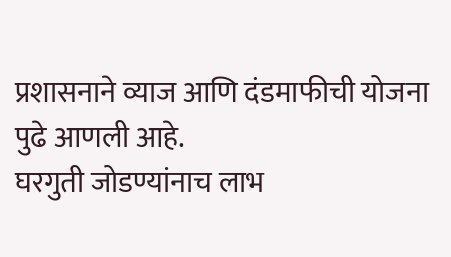प्रशासनाने व्याज आणि दंडमाफीची योजना पुढे आणली आहे.
घरगुती जोडण्यांनाच लाभ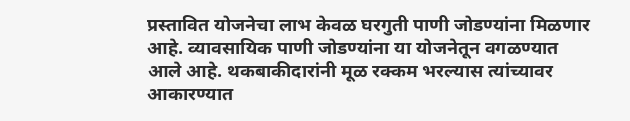प्रस्तावित योजनेचा लाभ केवळ घरगुती पाणी जोडण्यांना मिळणार आहे. व्यावसायिक पाणी जोडण्यांना या योजनेतून वगळण्यात आले आहे. थकबाकीदारांनी मूळ रक्कम भरल्यास त्यांच्यावर आकारण्यात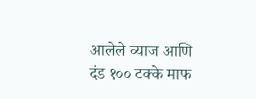आलेले व्याज आणि दंड १०० टक्के माफ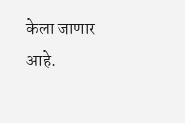केला जाणार आहे.